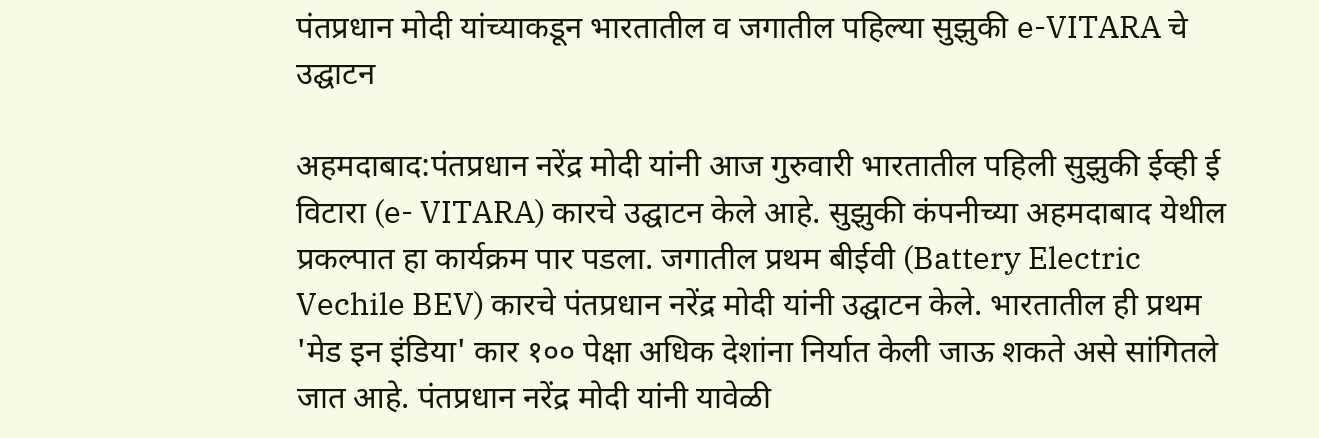पंतप्रधान मोदी यांच्याकडून भारतातील व जगातील पहिल्या सुझुकी e-VITARA चे उद्घाटन

अहमदाबाद:पंतप्रधान नरेंद्र मोदी यांनी आज गुरुवारी भारतातील पहिली सुझुकी ईव्ही ई विटारा (e- VITARA) कारचे उद्घाटन केले आहे. सुझुकी कंपनीच्या अहमदाबाद येथील प्रकल्पात हा कार्यक्रम पार पडला. जगातील प्रथम बीईवी (Battery Electric Vechile BEV) कारचे पंतप्रधान नरेंद्र मोदी यांनी उद्घाटन केले. भारतातील ही प्रथम 'मेड इन इंडिया' कार १०० पेक्षा अधिक देशांना निर्यात केली जाऊ शकते असे सांगितले जात आहे. पंतप्रधान नरेंद्र मोदी यांनी यावेळी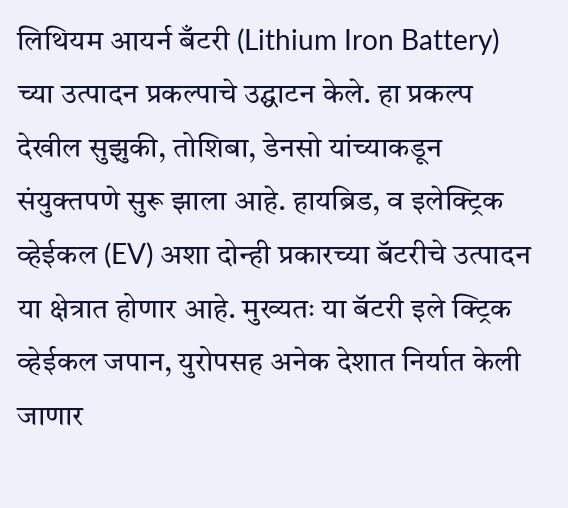लिथियम आयर्न बँटरी (Lithium Iron Battery) च्या उत्पादन प्रकल्पाचे उद्घाटन केले. हा प्रकल्प देखील सुझुकी, तोशिबा, डेनसो यांच्याकडून संयुक्तपणे सुरू झाला आहे. हायब्रिड, व इलेक्ट्रिक व्हेईकल (EV) अशा दोन्ही प्रकारच्या बॅटरीचे उत्पादन या क्षेत्रात होणार आहे. मुख्यतः या बॅटरी इले क्ट्रिक व्हेईकल जपान, युरोपसह अनेक देशात निर्यात केली जाणार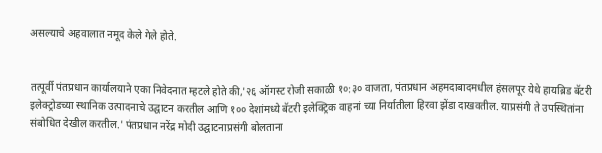असल्याचे अहवालात नमूद केले गेले होते.


तत्पूर्वी पंतप्रधान कार्यालयाने एका निवेदनात म्हटले होते की,'२६ ऑगस्ट रोजी सकाळी १०:३० वाजता, पंतप्रधान अहमदाबादमधील हंसलपूर येथे हायब्रिड बॅटरी इलेक्ट्रोडच्या स्थानिक उत्पादनाचे उद्घाटन करतील आणि १०० देशांमध्ये बॅटरी इलेक्ट्रिक वाहनां च्या निर्यातीला हिरवा झेंडा दाखवतील. याप्रसंगी ते उपस्थितांना संबोधित देखील करतील.' पंतप्रधान नरेंद्र मोदी उद्घाटनाप्रसंगी बोलताना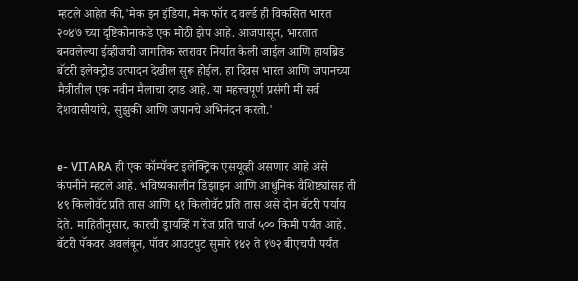म्हटले आहेत की,'मेक इन इंडिया, मेक फॉर द वर्ल्ड ही विकसित भारत २०४७ च्या दृष्टिकोनाकडे एक मोठी झेप आहे. आजपासून, भारतात बनवलेल्या ईव्हीजची जागतिक स्तरावर निर्यात केली जाईल आणि हायब्रिड बॅटरी इलेक्ट्रोड उत्पादन देखील सुरू होईल. हा दिवस भारत आणि जपानच्या मैत्रीतील एक नवीन मैलाचा दगड आहे. या महत्त्वपूर्ण प्रसंगी मी सर्व देशवासीयांचे, सुझुकी आणि जपानचे अभिनंदन करतो.'


e- VITARA ही एक कॉम्पॅक्ट इलेक्ट्रिक एसयूव्ही असणार आहे असे कंपनीने म्हटले आहे. भविष्यकालीन डिझाइन आणि आधुनिक वैशिष्ट्यांसह ती ४९ किलोवॅट प्रति तास आणि ६१ किलोवॅट प्रति तास असे दोन बॅटरी पर्याय देते. माहितीनुसार, कारची ड्रायव्हिं ग रेंज प्रति चार्ज ५०० किमी पर्यंत आहे. बॅटरी पॅकवर अवलंबून, पॉवर आउटपुट सुमारे १४२ ते १७२ बीएचपी पर्यंत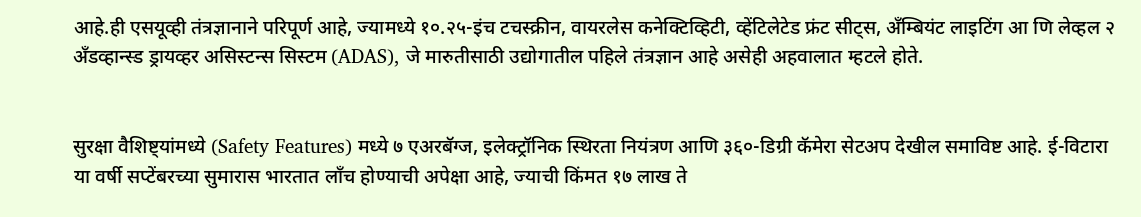आहे.ही एसयूव्ही तंत्रज्ञानाने परिपूर्ण आहे, ज्यामध्ये १०.२५-इंच टचस्क्रीन, वायरलेस कनेक्टिव्हिटी, व्हेंटिलेटेड फ्रंट सीट्स, अँम्बियंट लाइटिंग आ णि लेव्हल २ अँडव्हान्स्ड ड्रायव्हर असिस्टन्स सिस्टम (ADAS), जे मारुतीसाठी उद्योगातील पहिले तंत्रज्ञान आहे असेही अहवालात म्हटले होते.


सुरक्षा वैशिष्ट्यांमध्ये (Safety Features) मध्ये ७ एअरबॅग्ज, इलेक्ट्रॉनिक स्थिरता नियंत्रण आणि ३६०-डिग्री कॅमेरा सेटअप देखील समाविष्ट आहे. ई-विटारा या वर्षी सप्टेंबरच्या सुमारास भारतात लाँच होण्याची अपेक्षा आहे, ज्याची किंमत १७ लाख ते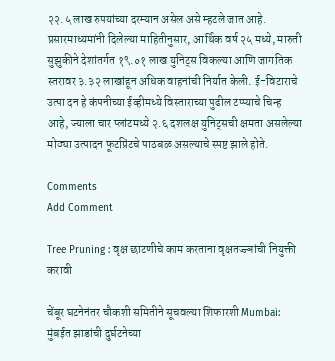२२.५ लाख रुपयांच्या दरम्यान असेल असे म्हटले जात आहे. प्रसारमाध्यमांनी दिलेल्या माहितीनुसार, आर्थिक वर्ष २५ मध्ये, मारुती सुझुकीने देशांतर्गत १९.०१ लाख युनिट्स विकल्या आणि जागतिक स्तरावर ३.३२ लाखांहून अधिक वाहनांची निर्यात केली. ई-विटाराचे उत्पा दन हे कंपनीच्या ईव्हीमध्ये विस्ताराच्या पुढील टप्प्याचे चिन्ह आहे, ज्याला चार प्लांटमध्ये २.६ दशलक्ष युनिट्सची क्षमता असलेल्या मोठ्या उत्पादन फूटप्रिंटचे पाठबळ असल्याचे स्पष्ट झाले होते.

Comments
Add Comment

Tree Pruning : वृक्ष छाटणीचे काम करताना वृक्षतज्ज्ञांची नियुक्ती करावी

चेंबूर घटनेनंतर चौकशी समितीने सूचवल्या शिफारशी Mumbai: मुंबईत झाडांची दुर्घटनेच्या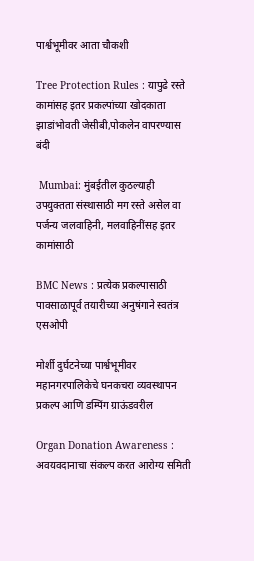पार्श्वभूमीवर आता चौकशी

Tree Protection Rules : यापुढे रस्ते कामांसह इतर प्रकल्पांच्या खोदकाता झाडांभोवती जेसीबी,पोकलेन वापरण्यास बंदी

 Mumbai: मुंबईतील कुठल्याही उपयुक्तता संस्थासाठी मग रस्ते असेल वा पर्जन्य जलवाहिनी, मलवाहिनींसह इतर कामांसाठी

BMC News : प्रत्येक प्रकल्पासाठी पावसाळापूर्व तयारीच्या अनुषंगाने स्वतंत्र एसओपी

मोर्शी दुर्घटनेच्या पार्श्वभूमीवर महानगरपालिकेचे घनकचरा व्यवस्थापन प्रकल्प आणि डम्पिंग ग्राऊंडवरील

Organ Donation Awareness : अवयवदानाचा संकल्प करत आरोग्य समिती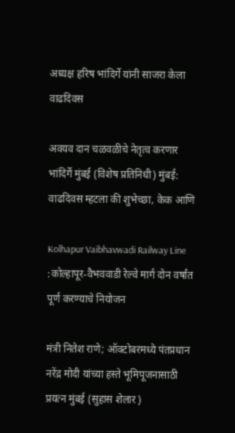अध्यक्ष हरिष भांदिर्गे यांनी साजरा केला वाढदिवस

अवयव दान चळवळीचे नेतृत्व करणार भांदिर्गे मुंबई (विशेष प्रतिनिधी) मुंबई: वाढदिवस म्हटला की शुभेच्छा, केक आणि

Kolhapur Vaibhavwadi Railway Line :कोल्हापूर-वैभववाडी रेल्वे मार्ग दोन वर्षांत पूर्ण करण्याचे नियोजन

मंत्री नितेश राणे; ऑक्टोबरमध्ये पंतप्रधान नरेंद्र मोदी यांच्या हस्ते भूमिपूजनासाठी प्रयत्न मुंबई (सुहास शेलार)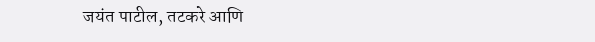जयंत पाटील, तटकरे आणि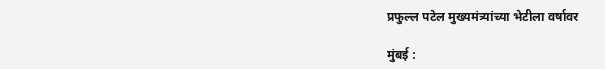प्रफुल्ल पटेल मुख्यमंत्र्यांच्या भेटीला वर्षावर

मुंबई :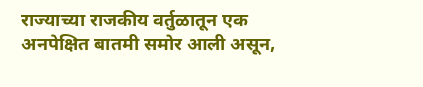राज्याच्या राजकीय वर्तुळातून एक अनपेक्षित बातमी समोर आली असून,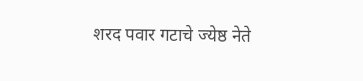शरद पवार गटाचे ज्येष्ठ नेते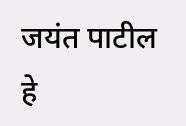जयंत पाटील हे